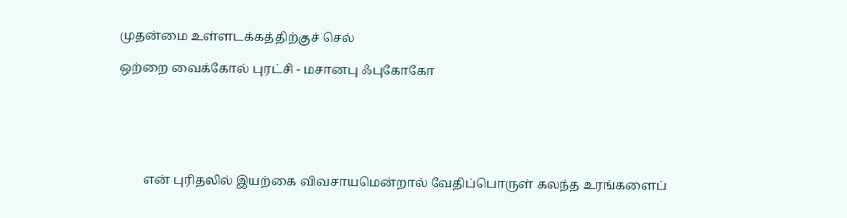முதன்மை உள்ளடக்கத்திற்குச் செல்

ஒற்றை வைக்கோல் புரட்சி - மசானபு ஃபுகோகோ






        என் புரிதலில் இயற்கை விவசாயமென்றால் வேதிப்பொருள் கலந்த உரங்களைப்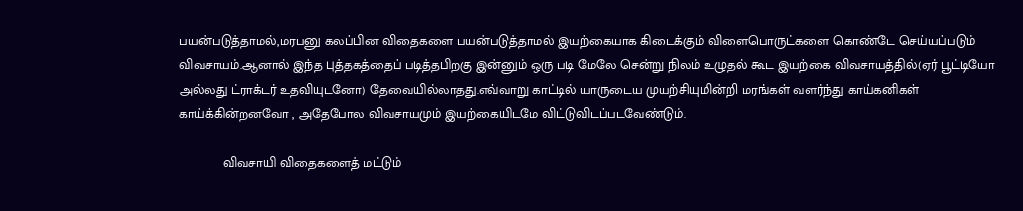பயன்படுத்தாமல்,மரபனு கலப்பின விதைகளை பயன்படுத்தாமல் இயற்கையாக கிடைக்கும் விளைபொருட்களை கொண்டே செய்யப்படும் விவசாயம்.ஆனால் இந்த புத்தகத்தைப் படித்தபிறகு இன்னும் ஒரு படி மேலே சென்று நிலம் உழுதல் கூட இயற்கை விவசாயத்தில்(ஏர் பூட்டியோ அல்லது ட்ராக்டர் உதவியுடனோ) தேவையில்லாதது.எவ்வாறு காட்டில் யாருடைய முயற்சியுமின்றி மரங்கள் வளர்ந்து காய்கனிகள் காய்க்கின்றனவோ , அதேபோல விவசாயமும் இயற்கையிடமே விட்டுவிடப்படவேண்டும்.

            விவசாயி விதைகளைத் மட்டும்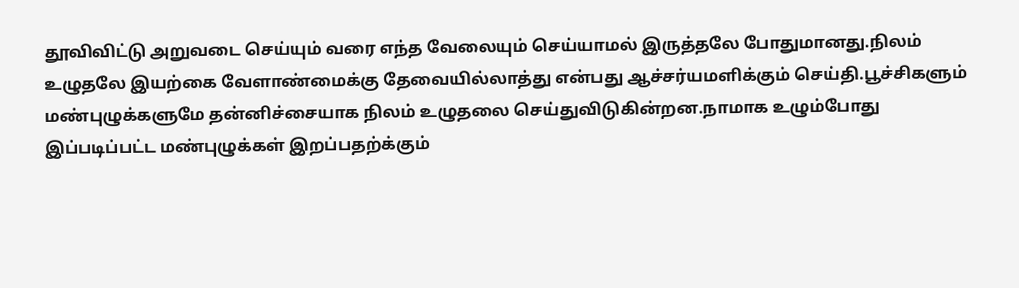தூவிவிட்டு அறுவடை செய்யும் வரை எந்த வேலையும் செய்யாமல் இருத்தலே போதுமானது.நிலம் உழுதலே இயற்கை வேளாண்மைக்கு தேவையில்லாத்து என்பது ஆச்சர்யமளிக்கும் செய்தி.பூச்சிகளும் மண்புழுக்களுமே தன்னிச்சையாக நிலம் உழுதலை செய்துவிடுகின்றன.நாமாக உழும்போது இப்படிப்பட்ட மண்புழுக்கள் இறப்பதற்க்கும்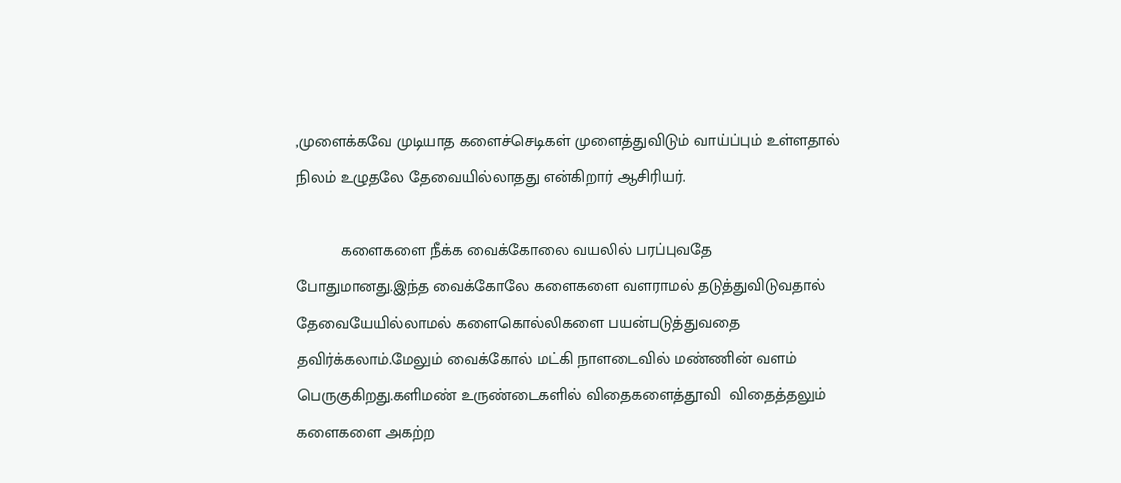,முளைக்கவே முடியாத களைச்செடிகள் முளைத்துவிடும் வாய்ப்பும் உள்ளதால் நிலம் உழுதலே தேவையில்லாதது என்கிறார் ஆசிரியர்.

          களைகளை நீக்க வைக்கோலை வயலில் பரப்புவதே போதுமானது.இந்த வைக்கோலே களைகளை வளராமல் தடுத்துவிடுவதால் தேவையேயில்லாமல் களைகொல்லிகளை பயன்படுத்துவதை தவிர்க்கலாம்.மேலும் வைக்கோல் மட்கி நாளடைவில் மண்ணின் வளம் பெருகுகிறது.களிமண் உருண்டைகளில் விதைகளைத்தூவி  விதைத்தலும் களைகளை அகற்ற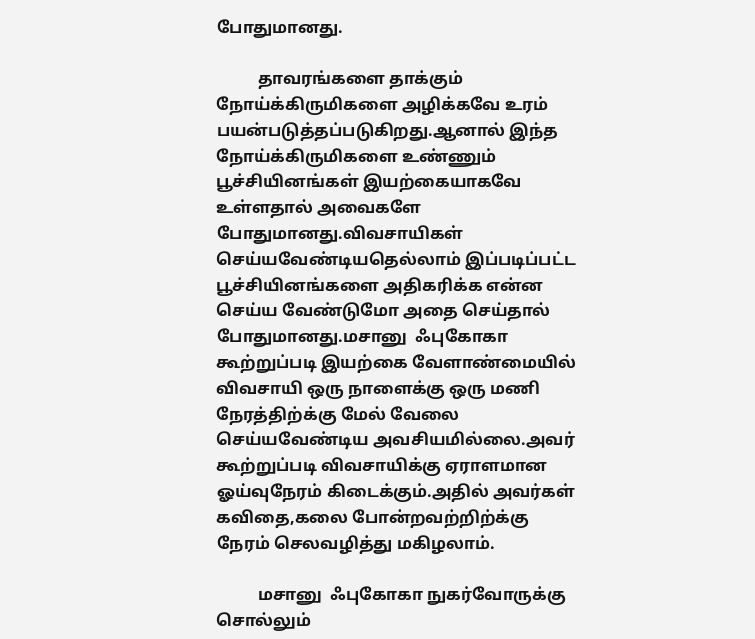போதுமானது.

          தாவரங்களை தாக்கும் நோய்க்கிருமிகளை அழிக்கவே உரம் பயன்படுத்தப்படுகிறது.ஆனால் இந்த  நோய்க்கிருமிகளை உண்ணும் பூச்சியினங்கள் இயற்கையாகவே உள்ளதால் அவைகளே போதுமானது.விவசாயிகள் செய்யவேண்டியதெல்லாம் இப்படிப்பட்ட பூச்சியினங்களை அதிகரிக்க என்ன செய்ய வேண்டுமோ அதை செய்தால் போதுமானது.மசானு  ஃபுகோகா கூற்றுப்படி இயற்கை வேளாண்மையில் விவசாயி ஒரு நாளைக்கு ஒரு மணி நேரத்திற்க்கு மேல் வேலை செய்யவேண்டிய அவசியமில்லை.அவர் கூற்றுப்படி விவசாயிக்கு ஏராளமான ஓய்வுநேரம் கிடைக்கும்.அதில் அவர்கள் கவிதை,கலை போன்றவற்றிற்க்கு நேரம் செலவழித்து மகிழலாம்.

          மசானு  ஃபுகோகா நுகர்வோருக்கு சொல்லும்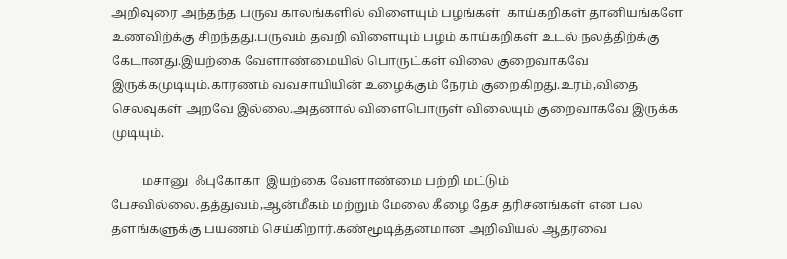அறிவுரை அந்தந்த பருவ காலங்களில் விளையும் பழங்கள்  காய்கறிகள் தானியங்களே உணவிற்க்கு சிறந்தது.பருவம் தவறி விளையும் பழம் காய்கறிகள் உடல் நலத்திற்க்கு கேடானது.இயற்கை வேளாண்மையில் பொருட்கள் விலை குறைவாகவே இருக்கமுடியும்.காரணம் வவசாயியின் உழைக்கும் நேரம் குறைகிறது.உரம்,விதை செலவுகள் அறவே இல்லை.அதனால் விளைபொருள் விலையும் குறைவாகவே இருக்க முடியும்.

          மசானு  ஃபுகோகா  இயற்கை வேளாண்மை பற்றி மட்டும் பேசவில்லை.தத்துவம்,ஆன்மீகம் மற்றும் மேலை கீழை தேச தரிசனங்கள் என பல தளங்களுக்கு பயணம் செய்கிறார்.கண்மூடித்தனமான அறிவியல் ஆதரவை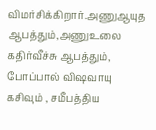விமர்சிக்கிறார்.அணுஆயுத ஆபத்தும்,அணுஉலை கதிர்வீச்சு ஆபத்தும், போப்பால் விஷவாயு கசிவும் , சமீபத்திய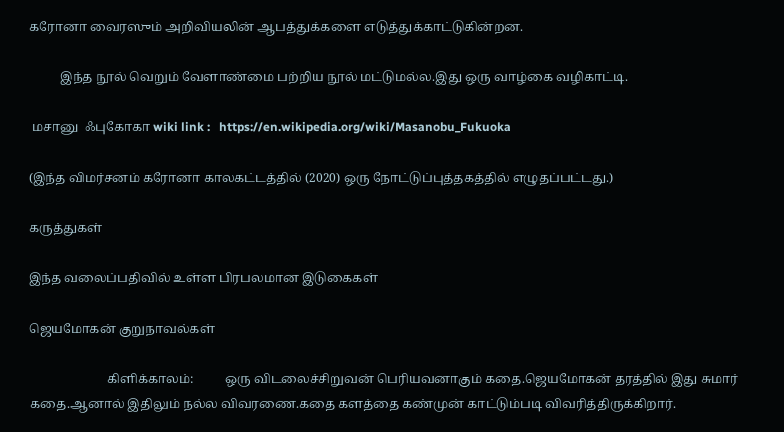கரோனா வைரஸும் அறிவியலின் ஆபத்துக்களை எடுத்துக்காட்டுகின்றன.

          இந்த நூல் வெறும் வேளாண்மை பற்றிய நூல் மட்டுமல்ல.இது ஒரு வாழ்கை வழிகாட்டி.

 மசானு  ஃபுகோகா wiki link :   https://en.wikipedia.org/wiki/Masanobu_Fukuoka

(இந்த விமர்சனம் கரோனா காலகட்டத்தில் (2020) ஒரு நோட்டுப்புத்தகத்தில் எழுதப்பட்டது.)

கருத்துகள்

இந்த வலைப்பதிவில் உள்ள பிரபலமான இடுகைகள்

ஜெயமோகன் குறுநாவல்கள்

                         கிளிக்காலம்:          ஒரு விடலைச்சிறுவன் பெரியவனாகும் கதை.ஜெயமோகன் தரத்தில் இது சுமார் கதை.ஆனால் இதிலும் நல்ல விவரணை.கதை களத்தை கண்முன் காட்டும்படி விவரித்திருக்கிறார்.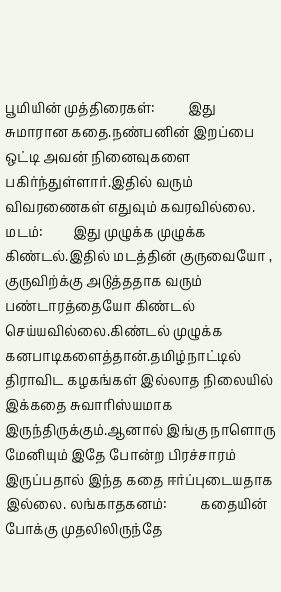பூமியின் முத்திரைகள்:          இது சுமாரான கதை.நண்பனின் இறப்பை ஒட்டி அவன் நினைவுகளை பகிர்ந்துள்ளார்.இதில் வரும் விவரணைகள் எதுவும் கவரவில்லை.      மடம்:         இது முழுக்க முழுக்க கிண்டல்.இதில் மடத்தின் குருவையோ , குருவிற்க்கு அடுத்ததாக வரும் பண்டாரத்தையோ கிண்டல் செய்யவில்லை.கிண்டல் முழுக்க கனபாடிகளைத்தான்.தமிழ்நாட்டில் திராவிட கழகங்கள் இல்லாத நிலையில் இக்கதை சுவாரிஸ்யமாக இருந்திருக்கும்.ஆனால் இங்கு நாளொரு மேனியும் இதே போன்ற பிரச்சாரம் இருப்பதால் இந்த கதை ஈர்ப்புடையதாக இல்லை. லங்காதகனம்:          கதையின் போக்கு முதலிலிருந்தே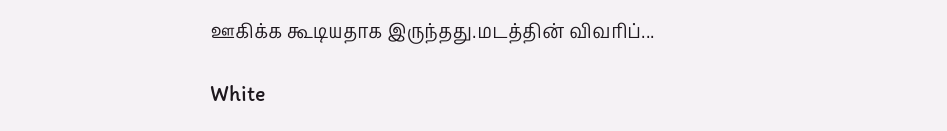ஊகிக்க கூடியதாக இருந்தது.மடத்தின் விவரிப்...

White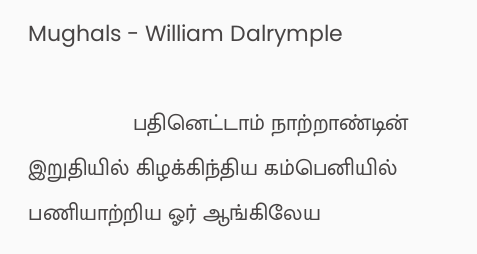Mughals - William Dalrymple

                 பதினெட்டாம் நாற்றாண்டின் இறுதியில் கிழக்கிந்திய கம்பெனியில் பணியாற்றிய ஓர் ஆங்கிலேய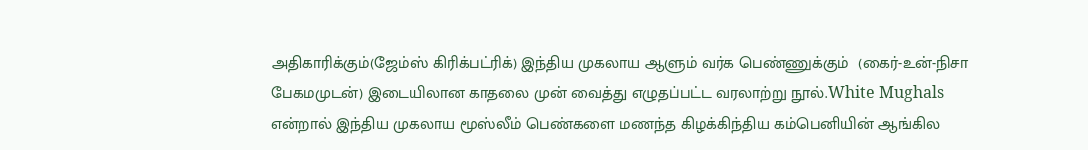அதிகாரிக்கும்(ஜேம்ஸ் கிரிக்பட்ரிக்) இந்திய முகலாய ஆளும் வர்க பெண்ணுக்கும்  (கைர்-உன்-நிசா பேகமமுடன்) இடையிலான காதலை முன் வைத்து எழுதப்பட்ட வரலாற்று நூல்.White Mughals என்றால் இந்திய முகலாய மூஸ்லீம் பெண்களை மணந்த கிழக்கிந்திய கம்பெனியின் ஆங்கில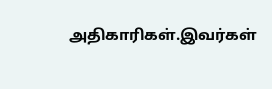அதிகாரிகள்.இவர்கள்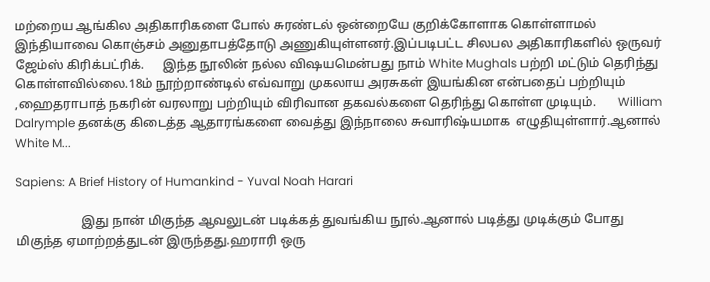மற்றைய ஆங்கில அதிகாரிகளை போல் சுரண்டல் ஒன்றையே குறிக்கோளாக கொள்ளாமல் இந்தியாவை கொஞ்சம் அனுதாபத்தோடு அணுகியுள்ளனர்.இப்படிபட்ட சிலபல அதிகாரிகளில் ஒருவர் ஜேம்ஸ் கிரிக்பட்ரிக்.      இந்த நூலின் நல்ல விஷயமென்பது நாம் White Mughals பற்றி மட்டும் தெரிந்து கொள்ளவில்லை.18ம் நூற்றாண்டில் எவ்வாறு முகலாய அரசுகள் இயங்கின என்பதைப் பற்றியும் ,ஹைதராபாத் நகரின் வரலாறு பற்றியும் விரிவான தகவல்களை தெரிந்து கொள்ள முடியும்.       William Dalrymple தனக்கு கிடைத்த ஆதாரங்களை வைத்து இந்நாலை சுவாரிஷ்யமாக  எழுதியுள்ளார்.ஆனால் White M...

Sapiens: A Brief History of Humankind - Yuval Noah Harari

                     இது நான் மிகுந்த ஆவலுடன் படிக்கத் துவங்கிய நூல்.ஆனால் படித்து முடிக்கும் போது மிகுந்த ஏமாற்றத்துடன் இருந்தது.ஹராரி ஒரு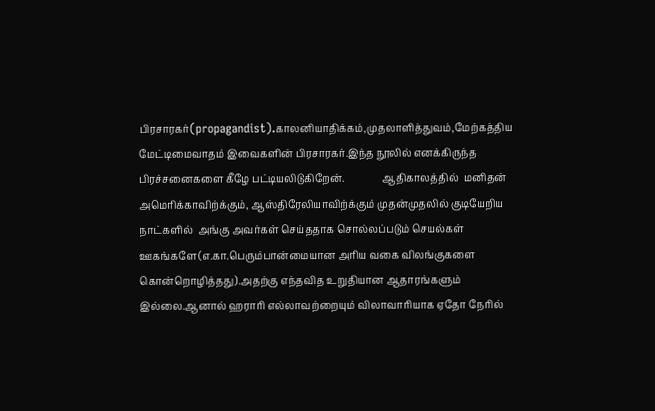பிரசாரகர்(propagandist).காலனியாதிக்கம்,முதலாளித்துவம்,மேற்கத்திய மேட்டிமைவாதம் இவைகளின் பிரசாரகர்.இந்த நூலில் எனக்கிருந்த பிரச்சனைகளை கீழே பட்டியலிடுகிறேன்.               ஆதிகாலத்தில்  மனிதன் அமெரிக்காவிற்க்கும், ஆஸ்திரேலியாவிற்க்கும் முதன்முதலில் குடியேறிய நாட்களில்  அங்கு அவர்கள் செய்ததாக சொல்லப்படும் செயல்கள் ஊகங்களே(எ.கா.பெரும்பான்மையான அரிய வகை விலங்குகளை கொன்றொழித்தது).அதற்கு எந்தவித உறுதியான ஆதாரங்களும் இல்லை.ஆனால் ஹராரி எல்லாவற்றையும் விலாவாரியாக ஏதோ நேரில்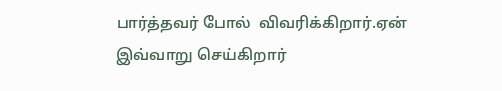பார்த்தவர் போல்  விவரிக்கிறார்.ஏன் இவ்வாறு செய்கிறார்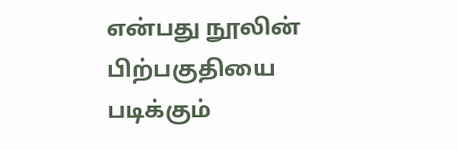என்பது நூலின் பிற்பகுதியை படிக்கும்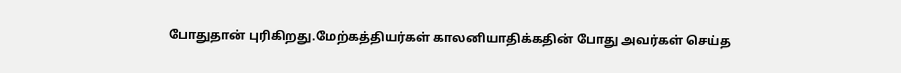போதுதான் புரிகிறது.மேற்கத்தியர்கள் காலனியாதிக்கதின் போது அவர்கள் செய்த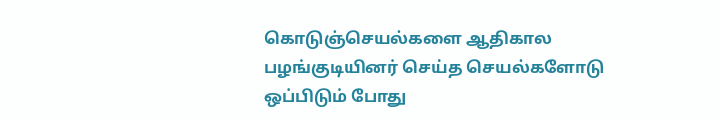கொடுஞ்செயல்களை ஆதிகால பழங்குடியினர் செய்த செயல்களோடு ஒப்பிடும் போது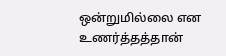ஒன்றுமில்லை என உணர்த்தத்தான்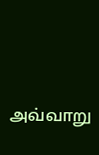அவ்வாறு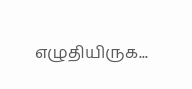எழுதியிருக...